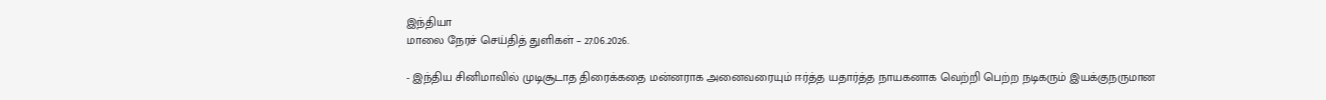இந்தியா
மாலை நேரச் செய்தித் துளிகள் – 27.06.2026.

- இந்திய சினிமாவில் முடிசூடாத திரைக்கதை மன்னராக அனைவரையும் ஈர்த்த யதார்த்த நாயகனாக வெற்றி பெற்ற நடிகரும் இயக்குநருமான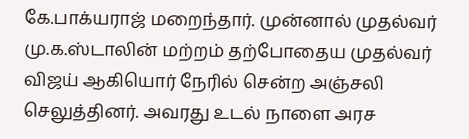கே.பாக்யராஜ் மறைந்தார். முன்னால் முதல்வர் மு.க.ஸ்டாலின் மற்றம் தற்போதைய முதல்வர் விஜய் ஆகியொர் நேரில் சென்ற அஞ்சலி செலுத்தினர். அவரது உடல் நாளை அரச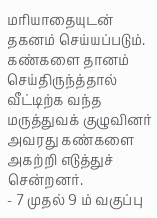மரியாதையுடன் தகனம் செய்யப்படும். கண்களை தானம் செய்திருந்த்தால் வீட்டிற்க வந்த மருத்துவக் குழுவினர் அவரது கண்களை அகற்றி எடுத்துச் சென்றனர்.
- 7 முதல் 9 ம் வகுப்பு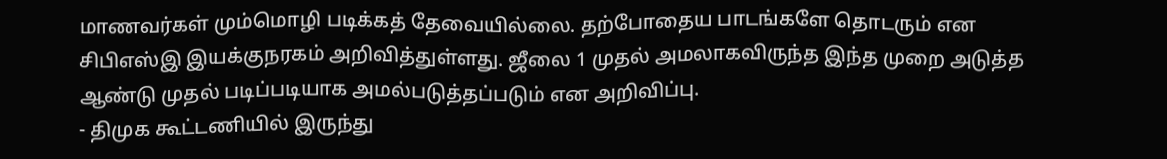மாணவர்கள் மும்மொழி படிக்கத் தேவையில்லை. தற்போதைய பாடங்களே தொடரும் என சிபிஎஸ்இ இயக்குநரகம் அறிவித்துள்ளது. ஜீலை 1 முதல் அமலாகவிருந்த இந்த முறை அடுத்த ஆண்டு முதல் படிப்படியாக அமல்படுத்தப்படும் என அறிவிப்பு.
- திமுக கூட்டணியில் இருந்து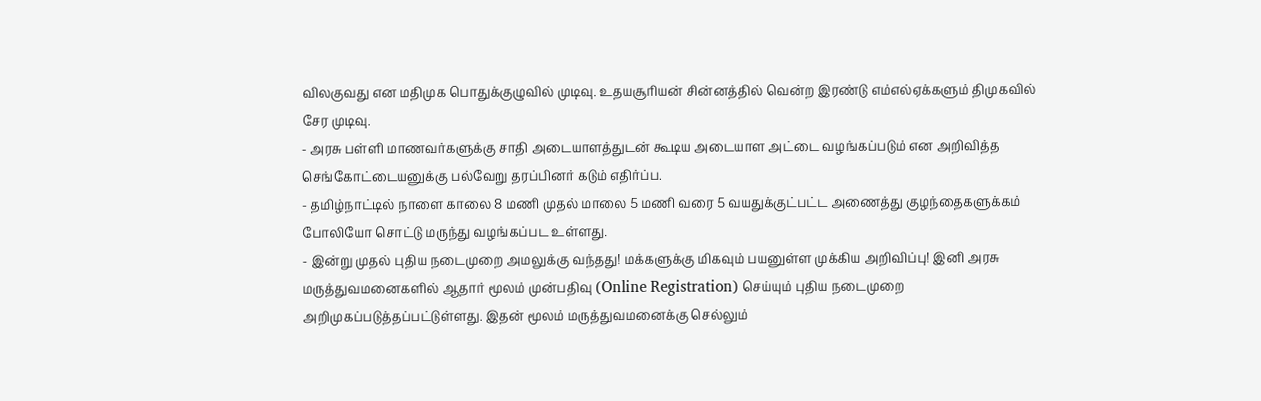விலகுவது என மதிமுக பொதுக்குழுவில் முடிவு. உதயசூரியன் சின்னத்தில் வென்ற இரண்டு எம்எல்ஏக்களும் திமுகவில் சேர முடிவு.
- அரசு பள்ளி மாணவர்களுக்கு சாதி அடையாளத்துடன் கூடிய அடையாள அட்டை வழங்கப்படும் என அறிவித்த செங்கோட்டையனுக்கு பல்வேறு தரப்பினர் கடும் எதிர்ப்ப.
- தமிழ்நாட்டில் நாளை காலை 8 மணி முதல் மாலை 5 மணி வரை 5 வயதுக்குட்பட்ட அணைத்து குழந்தைகளுக்கம் போலியோ சொட்டு மருந்து வழங்கப்பட உள்ளது.
- இன்று முதல் புதிய நடைமுறை அமலுக்கு வந்தது! மக்களுக்கு மிகவும் பயனுள்ள முக்கிய அறிவிப்பு! இனி அரசு மருத்துவமனைகளில் ஆதார் மூலம் முன்பதிவு (Online Registration) செய்யும் புதிய நடைமுறை அறிமுகப்படுத்தப்பட்டுள்ளது. இதன் மூலம் மருத்துவமனைக்கு செல்லும்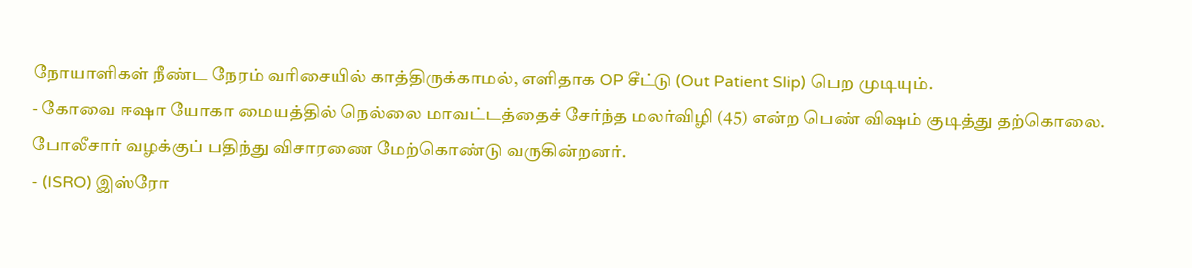நோயாளிகள் நீண்ட நேரம் வரிசையில் காத்திருக்காமல், எளிதாக OP சீட்டு (Out Patient Slip) பெற முடியும்.
- கோவை ஈஷா யோகா மையத்தில் நெல்லை மாவட்டத்தைச் சேர்ந்த மலர்விழி (45) என்ற பெண் விஷம் குடித்து தற்கொலை. போலீசார் வழக்குப் பதிந்து விசாரணை மேற்கொண்டு வருகின்றனர்.
- (ISRO) இஸ்ரோ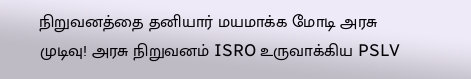நிறுவனத்தை தனியார் மயமாக்க மோடி அரசு முடிவு! அரசு நிறுவனம் ISRO உருவாக்கிய PSLV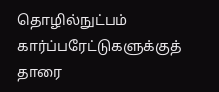தொழில்நுட்பம் கார்ப்பரேட்டுகளுக்குத் தாரை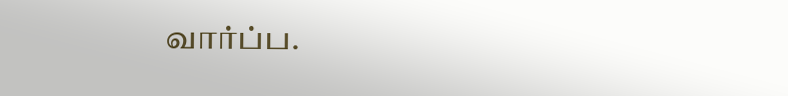வார்ப்ப.